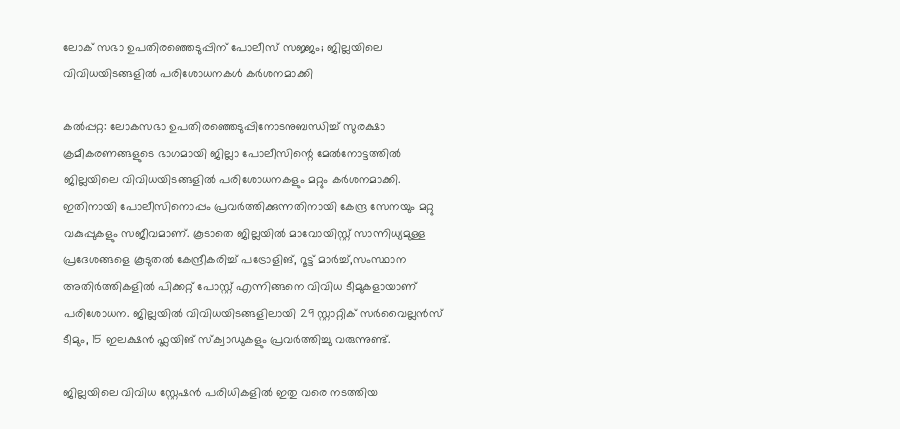ലോക് സഭാ ഉപതിരഞ്ഞെടുപ്പിന് പോലീസ് സജ്ജം; ജില്ലയിലെ വിവിധയിടങ്ങളില്‍ പരിശോധനകള്‍ കർശനമാക്കി

കൽപ്പറ്റ: ലോകസഭാ ഉപതിരഞ്ഞെടുപ്പിനോടനുബന്ധിച്ച് സുരക്ഷാ ക്രമീകരണങ്ങളുടെ ഭാഗമായി ജില്ലാ പോലീസിന്റെ മേൽനോട്ടത്തിൽ ജില്ലയിലെ വിവിധയിടങ്ങളിൽ പരിശോധനകളും മറ്റും കർശനമാക്കി. ഇതിനായി പോലീസിനൊപ്പം പ്രവർത്തിക്കുന്നതിനായി കേന്ദ്ര സേനയും മറ്റു വകുപ്പുകളും സജീവമാണ്. കൂടാതെ ജില്ലയിൽ മാവോയിസ്റ്റ് സാന്നിധ്യമുള്ള പ്രദേശങ്ങളെ കൂടുതൽ കേന്ദ്രീകരിച്ച് പട്രോളിങ്, റൂട്ട് മാർച്ച്‌,സംസ്ഥാന അതിർത്തികളിൽ പിക്കറ്റ് പോസ്റ്റ്‌ എന്നിങ്ങനെ വിവിധ ടീമുകളായാണ് പരിശോധന. ജില്ലയിൽ വിവിധയിടങ്ങളിലായി 29 സ്റ്റാറ്റിക് സർവൈല്ലൻസ് ടീമും, 15 ഇലക്ഷൻ ഫ്ലയിങ് സ്ക്വാഡുകളും പ്രവർത്തിച്ചു വരുന്നുണ്ട്.

ജില്ലയിലെ വിവിധ സ്റ്റേഷൻ പരിധികളിൽ ഇതു വരെ നടത്തിയ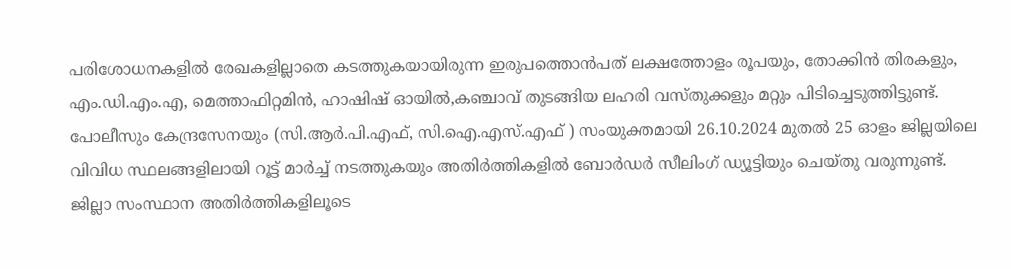പരിശോധനകളിൽ രേഖകളില്ലാതെ കടത്തുകയായിരുന്ന ഇരുപത്തൊൻപത് ലക്ഷത്തോളം രൂപയും, തോക്കിൻ തിരകളും, എം.ഡി.എം.എ, മെത്താഫിറ്റമിൻ, ഹാഷിഷ് ഓയിൽ,കഞ്ചാവ് തുടങ്ങിയ ലഹരി വസ്തുക്കളും മറ്റും പിടിച്ചെടുത്തിട്ടുണ്ട്. പോലീസും കേന്ദ്രസേനയും (സി.ആർ.പി.എഫ്, സി.ഐ.എസ്.എഫ് ) സംയുക്തമായി 26.10.2024 മുതൽ 25 ഓളം ജില്ലയിലെ വിവിധ സ്ഥലങ്ങളിലായി റൂട്ട് മാർച്ച്‌ നടത്തുകയും അതിർത്തികളിൽ ബോർഡർ സീലിംഗ് ഡ്യൂട്ടിയും ചെയ്തു വരുന്നുണ്ട്. ജില്ലാ സംസ്ഥാന അതിർത്തികളിലൂടെ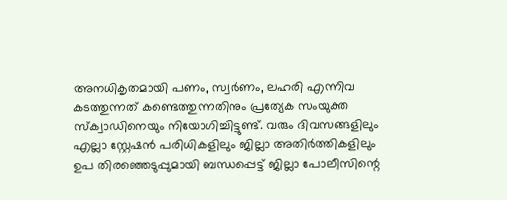അനധികൃതമായി പണം, സ്വർണം, ലഹരി എന്നിവ കടത്തുന്നത് കണ്ടെത്തുന്നതിനും പ്രത്യേക സംയുക്ത സ്ക്വാഡിനെയും നിയോഗിച്ചിട്ടുണ്ട്. വരും ദിവസങ്ങളിലും എല്ലാ സ്റ്റേഷൻ പരിധികളിലും ജില്ലാ അതിർത്തികളിലും ഉപ തിരഞ്ഞെടുപ്പുമായി ബന്ധപ്പെട്ട് ജില്ലാ പോലീസിന്റെ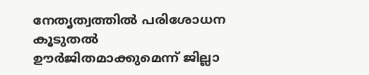നേതൃത്വത്തിൽ പരിശോധന കൂടുതൽ ഊർജിതമാക്കുമെന്ന് ജില്ലാ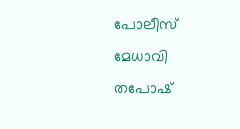പോലീസ് മേധാവി തപോഷ്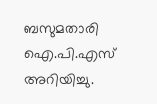ബസുമതാരി ഐ.പി.എസ് അറിയിച്ചു.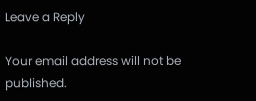Leave a Reply

Your email address will not be published.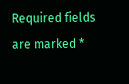Required fields are marked *